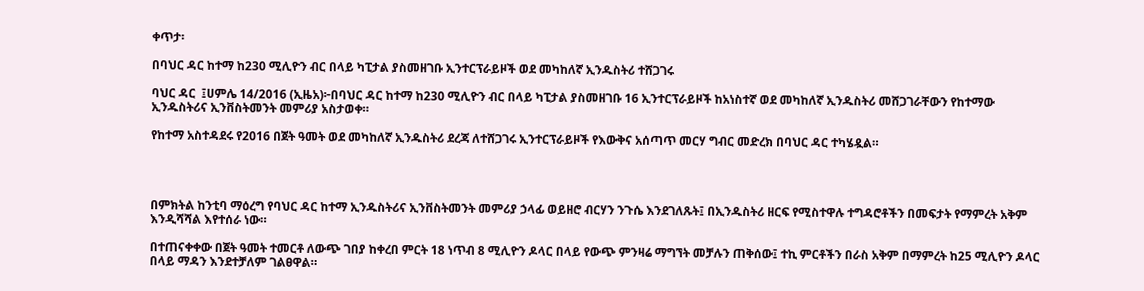ቀጥታ፡

በባህር ዳር ከተማ ከ230 ሚሊዮን ብር በላይ ካፒታል ያስመዘገቡ ኢንተርፕራይዞች ወደ መካከለኛ ኢንዱስትሪ ተሸጋገሩ

ባህር ዳር  ፤ሀምሌ 14/2016 (ኢዜአ)፦በባህር ዳር ከተማ ከ230 ሚሊዮን ብር በላይ ካፒታል ያስመዘገቡ 16 ኢንተርፕራይዞች ከአነስተኛ ወደ መካከለኛ ኢንዱስትሪ መሸጋገራቸውን የከተማው ኢንዱስትሪና ኢንቨስትመንት መምሪያ አስታወቀ።

የከተማ አስተዳደሩ የ2016 በጀት ዓመት ወደ መካከለኛ ኢንዱስትሪ ደረጃ ለተሸጋገሩ ኢንተርፕራይዞች የእውቅና አሰጣጥ መርሃ ግብር መድረክ በባህር ዳር ተካሄዷል።




በምክትል ከንቲባ ማዕረግ የባህር ዳር ከተማ ኢንዱስትሪና ኢንቨስትመንት መምሪያ ኃላፊ ወይዘሮ ብርሃን ንጉሴ እንደገለጹት፤ በኢንዱስትሪ ዘርፍ የሚስተዋሉ ተግዳሮቶችን በመፍታት የማምረት አቅም እንዲሻሻል እየተሰራ ነው።

በተጠናቀቀው በጀት ዓመት ተመርቶ ለውጭ ገበያ ከቀረበ ምርት 18 ነጥብ 8 ሚሊዮን ዶላር በላይ የውጭ ምንዛሬ ማግኘት መቻሉን ጠቅሰው፤ ተኪ ምርቶችን በራስ አቅም በማምረት ከ25 ሚሊዮን ዶላር በላይ ማዳን እንደተቻለም ገልፀዋል።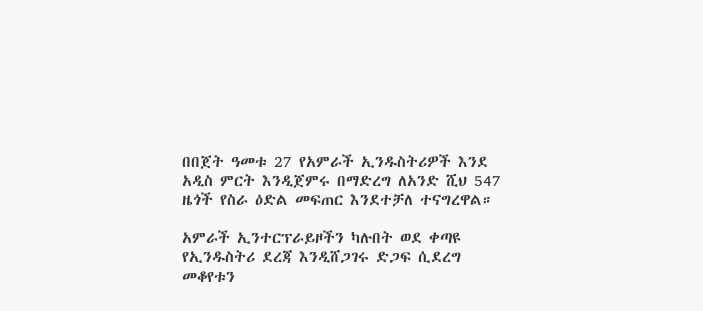በበጀት ዓመቱ 27 የአምራች ኢንዱስትሪዎች እንደ አዲስ ምርት እንዲጀምሩ በማድረግ ለአንድ ሺህ 547 ዜጎች የስራ ዕድል መፍጠር እንደተቻለ ተናግረዋል።

አምራች ኢንተርፕራይዞችን ካሉበት ወደ ቀጣዩ የኢንዱስትሪ ደረጃ እንዲሸጋገሩ ድጋፍ ሲደረግ መቆየቱን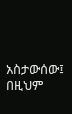አስታውሰው፤ በዚህም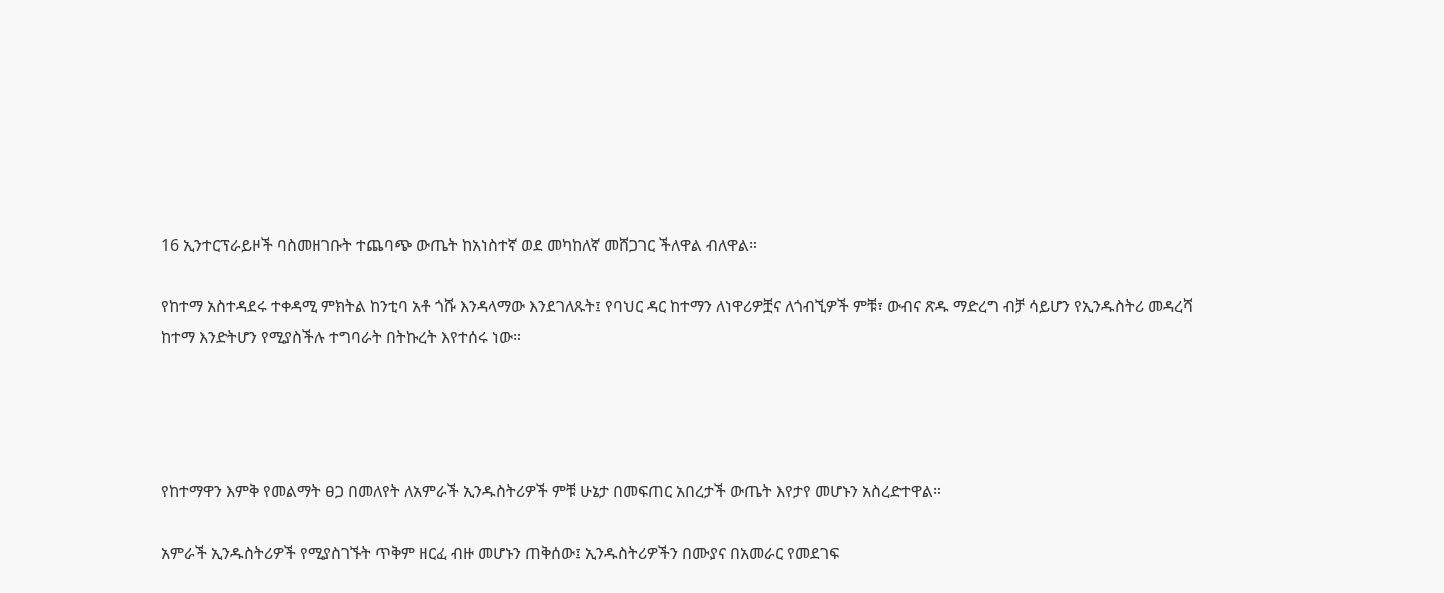16 ኢንተርፕራይዞች ባስመዘገቡት ተጨባጭ ውጤት ከአነስተኛ ወደ መካከለኛ መሸጋገር ችለዋል ብለዋል።

የከተማ አስተዳደሩ ተቀዳሚ ምክትል ከንቲባ አቶ ጎሹ እንዳላማው እንደገለጹት፤ የባህር ዳር ከተማን ለነዋሪዎቿና ለጎብኚዎች ምቹ፣ ውብና ጽዱ ማድረግ ብቻ ሳይሆን የኢንዱስትሪ መዳረሻ ከተማ እንድትሆን የሚያስችሉ ተግባራት በትኩረት እየተሰሩ ነው።




የከተማዋን እምቅ የመልማት ፀጋ በመለየት ለአምራች ኢንዱስትሪዎች ምቹ ሁኔታ በመፍጠር አበረታች ውጤት እየታየ መሆኑን አስረድተዋል።

አምራች ኢንዱስትሪዎች የሚያስገኙት ጥቅም ዘርፈ ብዙ መሆኑን ጠቅሰው፤ ኢንዱስትሪዎችን በሙያና በአመራር የመደገፍ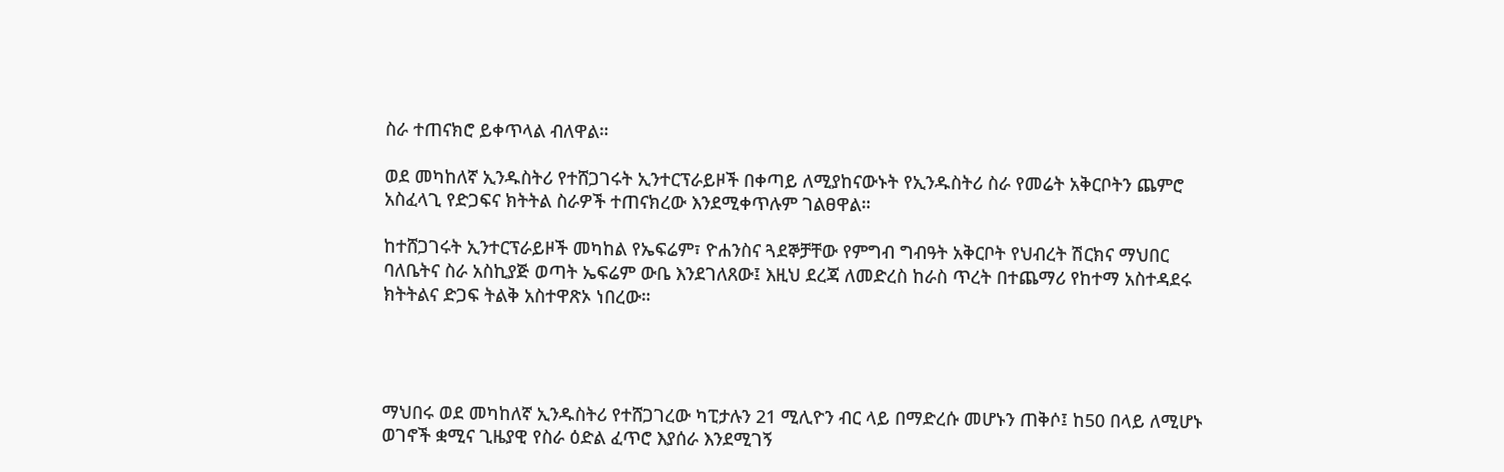ስራ ተጠናክሮ ይቀጥላል ብለዋል።

ወደ መካከለኛ ኢንዱስትሪ የተሸጋገሩት ኢንተርፕራይዞች በቀጣይ ለሚያከናውኑት የኢንዱስትሪ ስራ የመሬት አቅርቦትን ጨምሮ አስፈላጊ የድጋፍና ክትትል ስራዎች ተጠናክረው እንደሚቀጥሉም ገልፀዋል።

ከተሸጋገሩት ኢንተርፕራይዞች መካከል የኤፍሬም፣ ዮሐንስና ጓደኞቻቸው የምግብ ግብዓት አቅርቦት የህብረት ሽርክና ማህበር ባለቤትና ስራ አስኪያጅ ወጣት ኤፍሬም ውቤ እንደገለጸው፤ እዚህ ደረጃ ለመድረስ ከራስ ጥረት በተጨማሪ የከተማ አስተዳደሩ ክትትልና ድጋፍ ትልቅ አስተዋጽኦ ነበረው።




ማህበሩ ወደ መካከለኛ ኢንዱስትሪ የተሸጋገረው ካፒታሉን 21 ሚሊዮን ብር ላይ በማድረሱ መሆኑን ጠቅሶ፤ ከ50 በላይ ለሚሆኑ ወገኖች ቋሚና ጊዜያዊ የስራ ዕድል ፈጥሮ እያሰራ እንደሚገኝ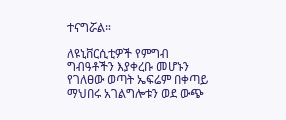ተናግሯል።

ለዩኒቨርሲቲዎች የምግብ ግብዓቶችን እያቀረቡ መሆኑን የገለፀው ወጣት ኤፍሬም በቀጣይ ማህበሩ አገልግሎቱን ወደ ውጭ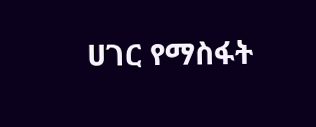ሀገር የማስፋት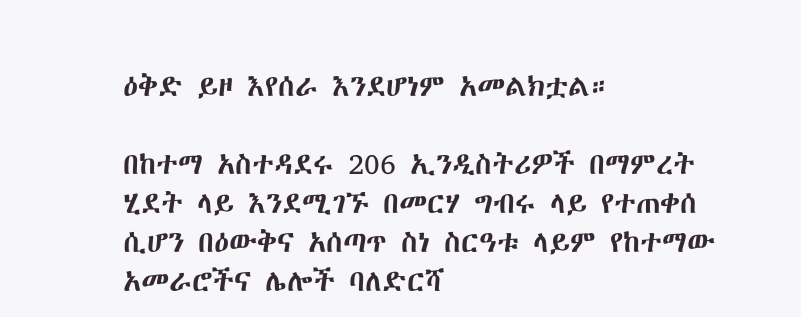ዕቅድ ይዞ እየሰራ እንደሆነም አመልክቷል።

በከተማ አስተዳደሩ 206 ኢንዲስትሪዎች በማምረት ሂደት ላይ እንደሚገኙ በመርሃ ግብሩ ላይ የተጠቀሰ ሲሆን በዕውቅና አሰጣጥ ስነ ስርዓቱ ላይም የከተማው አመራሮችና ሌሎች ባለድርሻ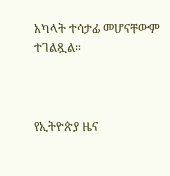አካላት ተሳታፊ መሆናቸውም ተገልጿል።



የኢትዮጵያ ዜና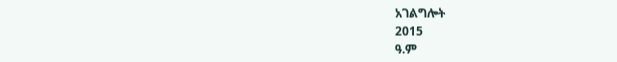አገልግሎት
2015
ዓ.ም